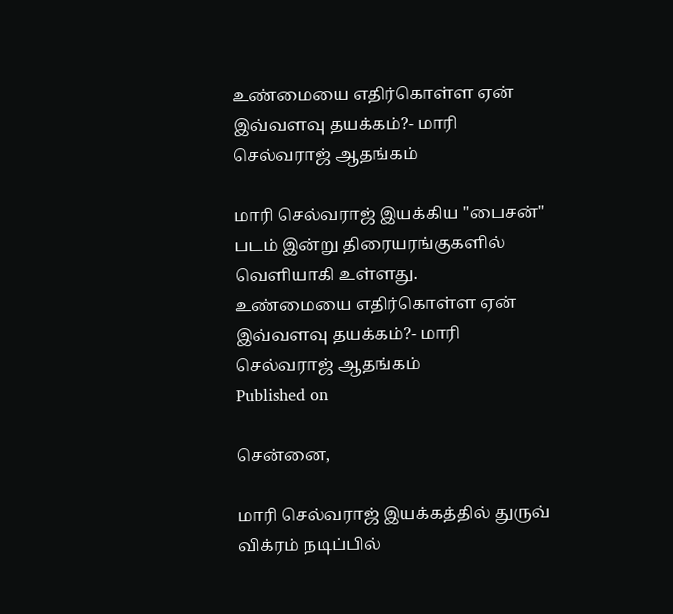உண்மையை எதிர்கொள்ள ஏன் இவ்வளவு தயக்கம்?- மாரி செல்வராஜ் ஆதங்கம்

மாரி செல்வராஜ் இயக்கிய "பைசன்" படம் இன்று திரையரங்குகளில் வெளியாகி உள்ளது.
உண்மையை எதிர்கொள்ள ஏன் இவ்வளவு தயக்கம்?- மாரி செல்வராஜ் ஆதங்கம்
Published on

சென்னை,

மாரி செல்வராஜ் இயக்கத்தில் துருவ் விக்ரம் நடிப்பில்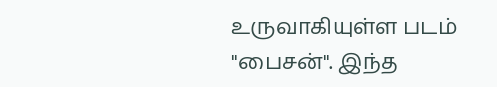உருவாகியுள்ள படம் "பைசன்". இந்த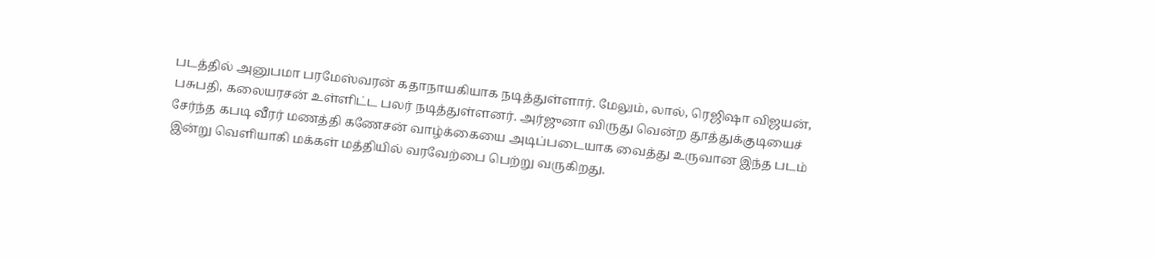படத்தில் அனுபமா பரமேஸ்வரன் கதாநாயகியாக நடித்துள்ளார். மேலும், லால், ரெஜிஷா விஜயன், பசுபதி, கலையரசன் உள்ளிட்ட பலர் நடித்துள்ளனர். அர்ஜுனா விருது வென்ற தூத்துக்குடியைச் சேர்ந்த கபடி வீரர் மணத்தி கணேசன் வாழ்க்கையை அடிப்படையாக வைத்து உருவான இந்த படம் இன்று வெளியாகி மக்கள் மத்தியில் வரவேற்பை பெற்று வருகிறது.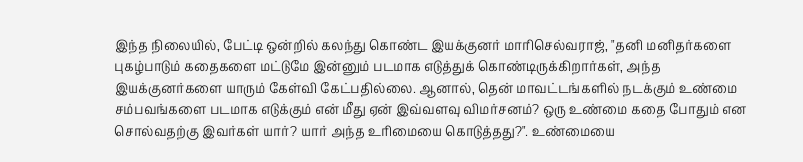இந்த நிலையில், பேட்டி ஒன்றில் கலந்து கொண்ட இயக்குனர் மாரிசெல்வராஜ், "தனி மனிதர்களை புகழ்பாடும் கதைகளை மட்டுமே இன்னும் படமாக எடுத்துக் கொண்டிருக்கிறார்கள், அந்த இயக்குனர்களை யாரும் கேள்வி கேட்பதில்லை. ஆனால், தென் மாவட்டங்களில் நடக்கும் உண்மை சம்பவங்களை படமாக எடுக்கும் என் மீது ஏன் இவ்வளவு விமர்சனம்? ஒரு உண்மை கதை போதும் என சொல்வதற்கு இவர்கள் யார்? யார் அந்த உரிமையை கொடுத்தது?". உண்மையை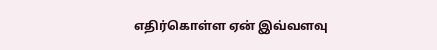எதிர்கொள்ள ஏன் இவ்வளவு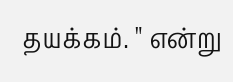தயக்கம். " என்று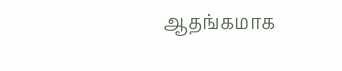ஆதங்கமாக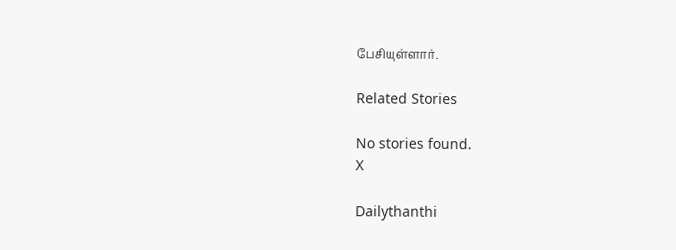பேசியுள்ளார்.

Related Stories

No stories found.
X

Dailythanthi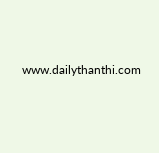www.dailythanthi.com